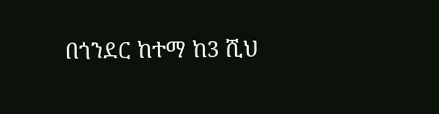በጎንደር ከተማ ከ3 ሺህ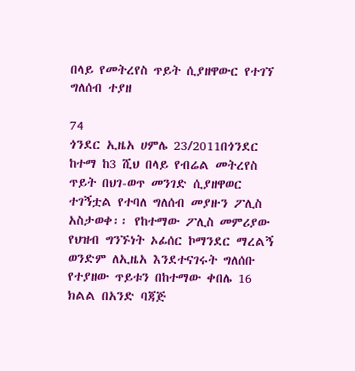በላይ የመትረየስ ጥይት ሲያዘዋውር የተገኘ ግለሰብ ተያዘ

74
ጎንደር ኢዜአ ሀምሌ 23/2011በጎንደር ከተማ ከ3 ሺህ በላይ የብሬል መትረየስ ጥይት በህገ-ወጥ መንገድ ሲያዘዋወር ተገኝቷል የተባለ ግለሰብ መያዙን ፖሊስ አስታወቀ፡፡ የከተማው ፖሊስ መምሪያው የህዝብ ግንኙነት ኦፊሰር ኮማንደር ማረልኝ ወንድም ለኢዜአ እንደተናገሩት ግለሰቡ የተያዘው ጥይቱን በከተማው ቀበሌ 16 ክልል በአንድ ባጃጅ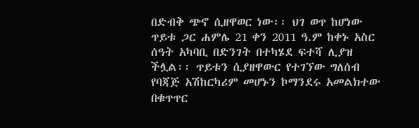በድብቅ ጭኖ ሲዘዋወር ነው፡፡ ህገ ወጥ ከሆነው ጥይቱ ጋር ሐምሌ 21 ቀን 2011 ዓ.ም ከቀኑ አስር ሰዓት አካባቢ በድንገት በተካሄደ ፍተሻ ሊያዝ ችሏል፡፡ ጥይቱን ሲያዘዋውር የተገኘው ግለሰብ የባጃጅ አሽከርካሪም መሆኑን ኮማንደሩ አመልክተው በቁጥጥር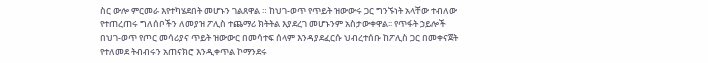ስር ውሎ ምርመራ እየተካሄደበት መሆኑን ገልጸዋል ። ከህገ-ወጥ የጥይት ዝውውሩ ጋር ግንኙነት አላቸው ተብለው የተጠረጠሩ ግለሰቦችን ለመያዝ ፖሊስ ተጨማሪ ክትትል እያደረገ መሆኑንም አስታውቀዋል፡፡ የጥፋት ኃይሎች በህገ-ወጥ የጦር መሳሪያና ጥይት ዝውውር በመሳተፍ ሰላም እንዳያደፈርሱ ህብረተሰቡ ከፖሊስ ጋር በመቀናጀት የተለመደ ትብብሩን አጠናክሮ እንዲቀጥል ኮማንደሩ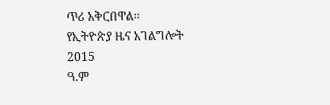ጥሪ አቅርበዋል፡፡
የኢትዮጵያ ዜና አገልግሎት
2015
ዓ.ም